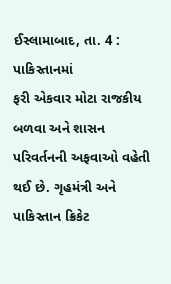ઈસ્લામાબાદ, તા. 4 : પાકિસ્તાનમાં
ફરી એકવાર મોટા રાજકીય બળવા અને શાસન પરિવર્તનની અફવાઓ વહેતી થઈ છે. ગૃહમંત્રી અને
પાકિસ્તાન ક્રિકેટ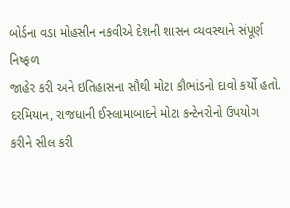બોર્ડના વડા મોહસીન નકવીએ દેશની શાસન વ્યવસ્થાને સંપૂર્ણ નિષ્ફળ
જાહેર કરી અને ઇતિહાસના સૌથી મોટા કૌભાંડનો દાવો કર્યો હતો. દરમિયાન, રાજધાની ઈસ્લામાબાદને મોટા કન્ટેનરોનો ઉપયોગ
કરીને સીલ કરી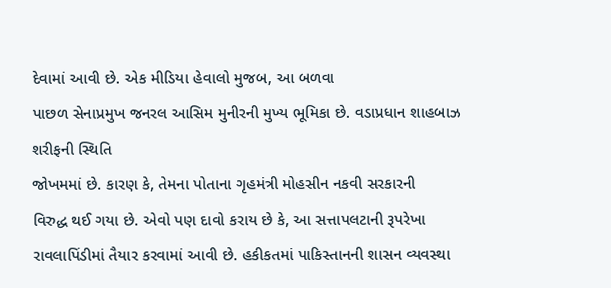દેવામાં આવી છે. એક મીડિયા હેવાલો મુજબ, આ બળવા
પાછળ સેનાપ્રમુખ જનરલ આસિમ મુનીરની મુખ્ય ભૂમિકા છે. વડાપ્રધાન શાહબાઝ શરીફની સ્થિતિ
જોખમમાં છે. કારણ કે, તેમના પોતાના ગૃહમંત્રી મોહસીન નકવી સરકારની
વિરુદ્ધ થઈ ગયા છે. એવો પણ દાવો કરાય છે કે, આ સત્તાપલટાની રૂપરેખા
રાવલાપિંડીમાં તૈયાર કરવામાં આવી છે. હકીકતમાં પાકિસ્તાનની શાસન વ્યવસ્થા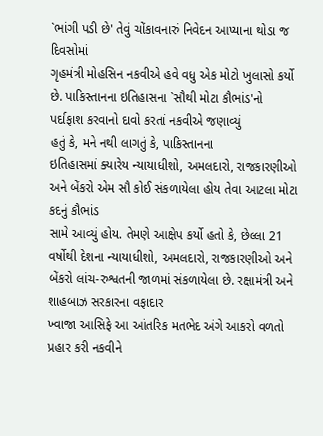`ભાંગી પડી છે' તેવું ચોંકાવનારું નિવેદન આપ્યાના થોડા જ દિવસોમાં
ગૃહમંત્રી મોહસિન નકવીએ હવે વધુ એક મોટો ખુલાસો કર્યો છે. પાકિસ્તાનના ઇતિહાસના `સૌથી મોટા કૌભાંડ'નો પર્દાફાશ કરવાનો દાવો કરતાં નકવીએ જણાવ્યું
હતું કે, મને નથી લાગતું કે, પાકિસ્તાનના
ઇતિહાસમાં ક્યારેય ન્યાયાધીશો, અમલદારો, રાજકારણીઓ અને બેંકરો એમ સૌ કોઈ સંકળાયેલા હોય તેવા આટલા મોટા કદનું કૌભાંડ
સામે આવ્યું હોય. તેમણે આક્ષેપ કર્યો હતો કે, છેલ્લા 21 વર્ષોથી દેશના ન્યાયાધીશો, અમલદારો, રાજકારણીઓ અને
બેંકરો લાંચ-રુશ્વતની જાળમાં સંકળાયેલા છે. રક્ષામંત્રી અને શાહબાઝ સરકારના વફાદાર
ખ્વાજા આસિફે આ આંતરિક મતભેદ અંગે આકરો વળતો પ્રહાર કરી નકવીને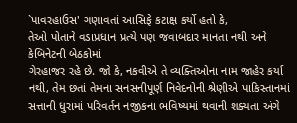`પાવરહાઉસ' ગણાવતાં આસિફે કટાક્ષ કર્યો હતો કે,
તેઓ પોતાને વડાપ્રધાન પ્રત્યે પણ જવાબદાર માનતા નથી અને કેબિનેટની બેઠકોમાં
ગેરહાજર રહે છે. જો કે, નકવીએ તે વ્યક્તિઓના નામ જાહેર કર્યા
નથી, તેમ છતાં તેમના સનસનીપૂર્ણ નિવેદનોની શ્રેણીએ પાકિસ્તાનમાં
સત્તાની ધુરામાં પરિવર્તન નજીકના ભવિષ્યમાં થવાની શક્યતા અંગે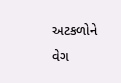અટકળોને વેગ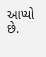આપ્યો છે.